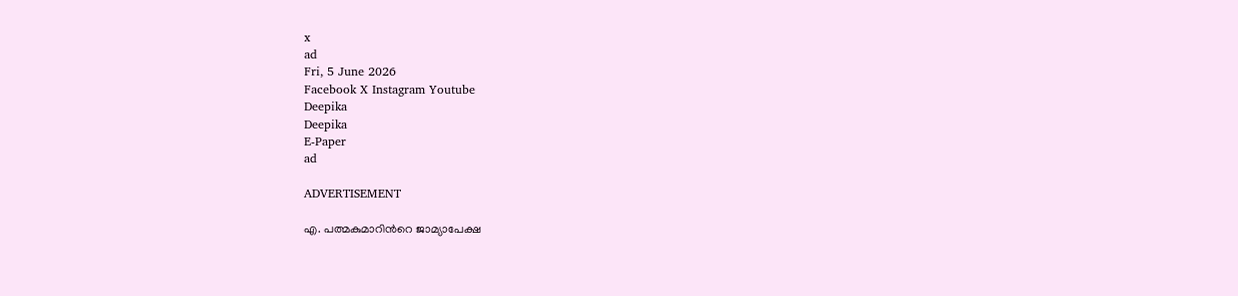x
ad
Fri, 5 June 2026
Facebook X Instagram Youtube
Deepika
Deepika
E-Paper
ad

ADVERTISEMENT

എ. പത്മകുമാറിന്‍റെ ജാമ്യാപേക്ഷ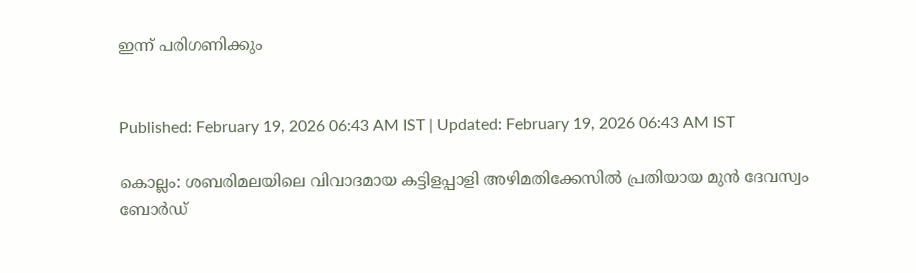ഇന്ന് പരിഗണിക്കും


Published: February 19, 2026 06:43 AM IST | Updated: February 19, 2026 06:43 AM IST

കൊല്ലം: ശബരിമലയിലെ വിവാദമായ കട്ടിളപ്പാളി അഴിമതിക്കേസിൽ പ്രതിയായ മുൻ ദേവസ്വം ബോർഡ്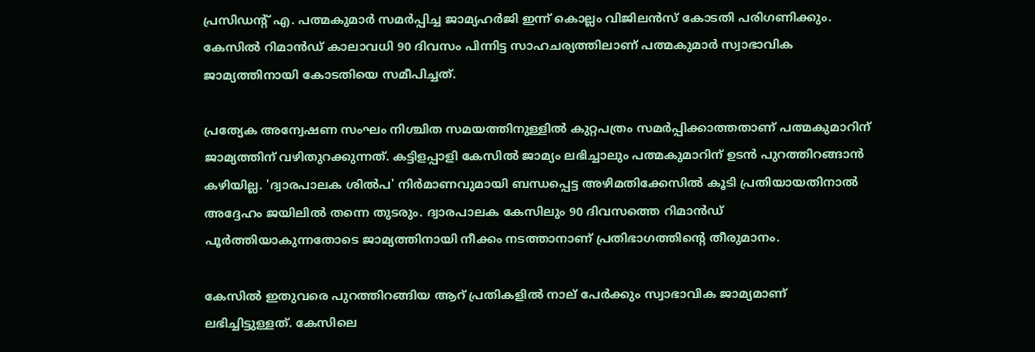പ്രസിഡന്‍റ് എ. പത്മകുമാർ സമർപ്പിച്ച ജാമ്യഹർജി ഇന്ന് കൊല്ലം വിജിലൻസ് കോടതി പരിഗണിക്കും. കേസിൽ റിമാൻഡ് കാലാവധി 90 ദിവസം പിന്നിട്ട സാഹചര്യത്തിലാണ് പത്മകുമാർ സ്വാഭാവിക ജാമ്യത്തിനായി കോടതിയെ സമീപിച്ചത്.

പ്രത്യേക അന്വേഷണ സംഘം നിശ്ചിത സമയത്തിനുള്ളിൽ കുറ്റപത്രം സമർപ്പിക്കാത്തതാണ് പത്മകുമാറിന് ജാമ്യത്തിന് വഴിതുറക്കുന്നത്. കട്ടിളപ്പാളി കേസിൽ ജാമ്യം ലഭിച്ചാലും പത്മകുമാറിന് ഉടൻ പുറത്തിറങ്ങാൻ കഴിയില്ല. 'ദ്വാരപാലക ശിൽപ' നിർമാണവുമായി ബന്ധപ്പെട്ട അഴിമതിക്കേസിൽ കൂടി പ്രതിയായതിനാൽ അദ്ദേഹം ജയിലിൽ തന്നെ തുടരും. ദ്വാരപാലക കേസിലും 90 ദിവസത്തെ റിമാൻഡ് പൂർത്തിയാകുന്നതോടെ ജാമ്യത്തിനായി നീക്കം നടത്താനാണ് പ്രതിഭാഗത്തിന്‍റെ തീരുമാനം.

കേസിൽ ഇതുവരെ പുറത്തിറങ്ങിയ ആറ് പ്രതികളിൽ നാല് പേർക്കും സ്വാഭാവിക ജാമ്യമാണ് ലഭിച്ചിട്ടുള്ളത്. കേസിലെ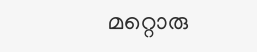മറ്റൊരു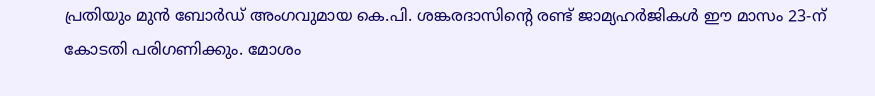പ്രതിയും മുൻ ബോർഡ് അംഗവുമായ കെ.പി. ശങ്കരദാസിന്‍റെ രണ്ട് ജാമ്യഹർജികൾ ഈ മാസം 23-ന് കോടതി പരിഗണിക്കും. മോശം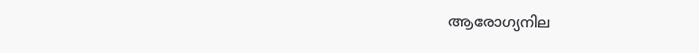ആരോഗ്യനില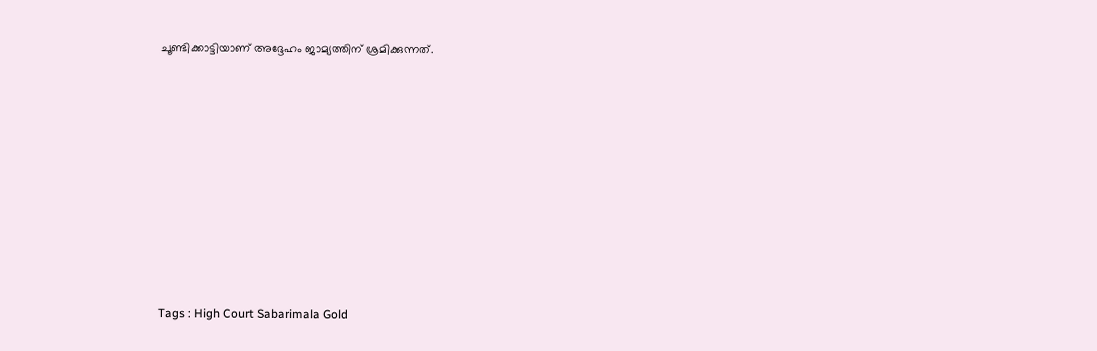ചൂണ്ടിക്കാട്ടിയാണ് അദ്ദേഹം ജാമ്യത്തിന് ശ്രമിക്കുന്നത്.











Tags : High Court Sabarimala Gold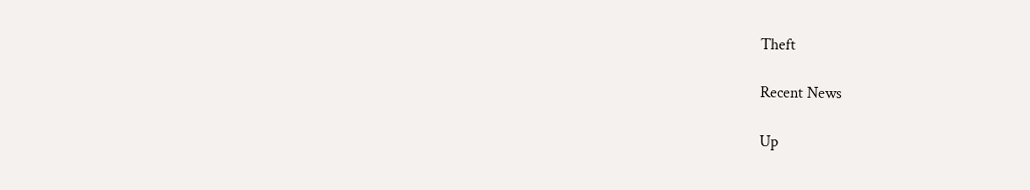Theft

Recent News

Up